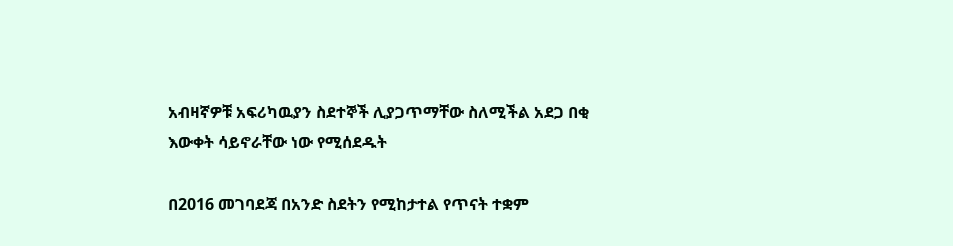አብዛኛዎቹ አፍሪካዉያን ስደተኞች ሊያጋጥማቸው ስለሚችል አደጋ በቂ እውቀት ሳይኖራቸው ነው የሚሰደዱት

በ2016 መገባደጃ በአንድ ስደትን የሚከታተል የጥናት ተቋም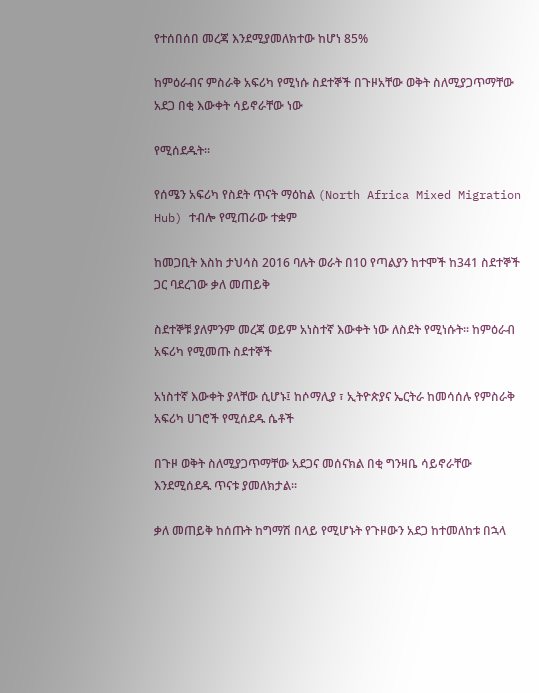የተሰበሰበ መረጃ እንደሚያመለክተው ከሆነ 85%

ከምዕራብና ምስራቅ አፍሪካ የሚነሱ ስደተኞች በጉዞአቸው ወቅት ስለሚያጋጥማቸው አደጋ በቂ እውቀት ሳይኖራቸው ነው

የሚሰደዱት፡፡

የሰሜን አፍሪካ የስደት ጥናት ማዕከል (North Africa Mixed Migration Hub) ተብሎ የሚጠራው ተቋም

ከመጋቢት እስከ ታህሳስ 2016 ባሉት ወራት በ10 የጣልያን ከተሞች ከ341 ስደተኞች ጋር ባደረገው ቃለ መጠይቅ

ስደተኞቹ ያለምንም መረጃ ወይም አነስተኛ እውቀት ነው ለስደት የሚነሱት፡፡ ከምዕራብ አፍሪካ የሚመጡ ስደተኞች

አነስተኛ እውቀት ያላቸው ሲሆኑ፤ ከሶማሊያ ፣ ኢትዮጵያና ኤርትራ ከመሳሰሉ የምስራቅ አፍሪካ ሀገሮች የሚሰደዱ ሴቶች

በጉዞ ወቅት ስለሚያጋጥማቸው አደጋና መሰናክል በቂ ግንዛቤ ሳይኖራቸው እንደሚሰደዱ ጥናቱ ያመለክታል፡፡

ቃለ መጠይቅ ከሰጡት ከግማሽ በላይ የሚሆኑት የጉዞውን አደጋ ከተመለከቱ በኋላ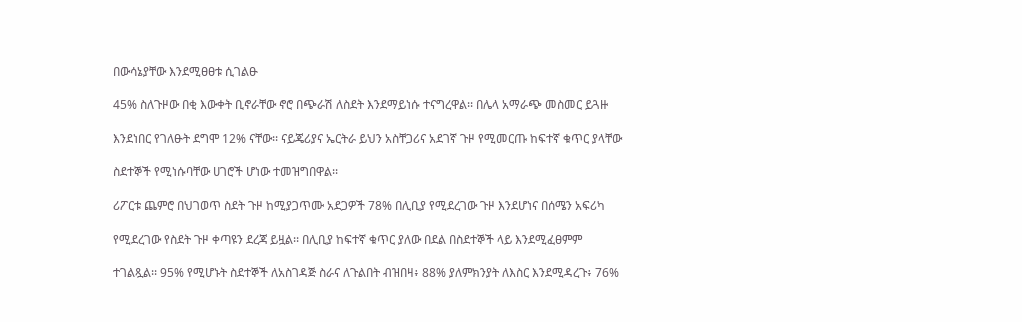በውሳኔያቸው እንደሚፀፀቱ ሲገልፁ

45% ስለጉዞው በቂ እውቀት ቢኖራቸው ኖሮ በጭራሽ ለስደት እንደማይነሱ ተናግረዋል፡፡ በሌላ አማራጭ መስመር ይጓዙ

እንደነበር የገለፁት ደግሞ 12% ናቸው፡፡ ናይጄሪያና ኤርትራ ይህን አስቸጋሪና አደገኛ ጉዞ የሚመርጡ ከፍተኛ ቁጥር ያላቸው

ስደተኞች የሚነሱባቸው ሀገሮች ሆነው ተመዝግበዋል፡፡

ሪፖርቱ ጨምሮ በህገወጥ ስደት ጉዞ ከሚያጋጥሙ አደጋዎች 78% በሊቢያ የሚደረገው ጉዞ እንደሆነና በሰሜን አፍሪካ

የሚደረገው የስደት ጉዞ ቀጣዩን ደረጃ ይዟል፡፡ በሊቢያ ከፍተኛ ቁጥር ያለው በደል በስደተኞች ላይ እንደሚፈፀምም

ተገልጿል፡፡ 95% የሚሆኑት ስደተኞች ለአስገዳጅ ስራና ለጉልበት ብዝበዛ፥ 88% ያለምክንያት ለእስር እንደሚዳረጉ፥ 76%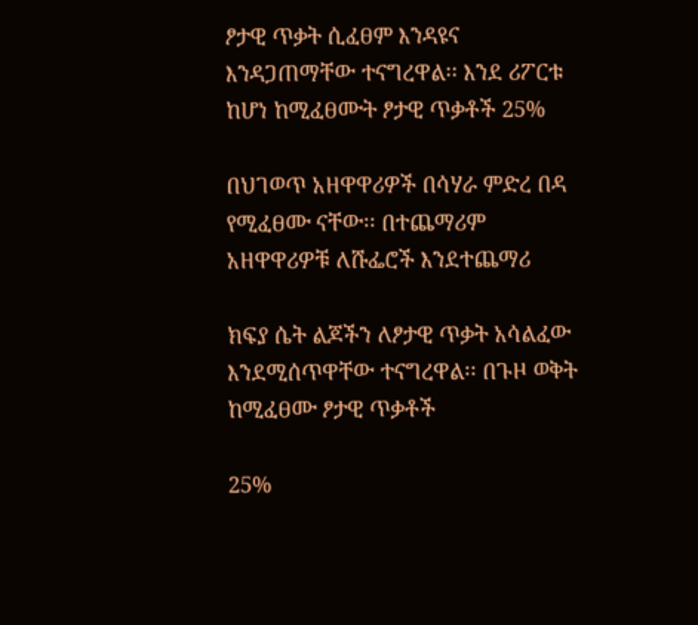ፆታዊ ጥቃት ሲፈፀም እንዳዩና እንዳጋጠማቸው ተናግረዋል፡፡ እንደ ሪፖርቱ ከሆነ ከሚፈፀሙት ፆታዊ ጥቃቶች 25%

በህገወጥ አዘዋዋሪዎች በሳሃራ ምድረ በዳ የሚፈፀሙ ናቸው፡፡ በተጨማሪም አዘዋዋሪዎቹ ለሹፌሮች እንደተጨማሪ

ክፍያ ሴት ልጆችን ለፆታዊ ጥቃት አሳልፈው እንደሚሰጥዋቸው ተናግረዋል፡፡ በጉዞ ወቅት ከሚፈፀሙ ፆታዊ ጥቃቶች

25%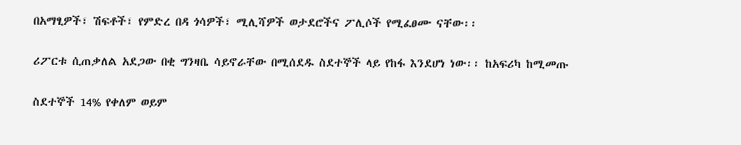በአማፂዎች፣ ሽፍቶች፣ የምድረ በዳ ጎሳዎች፣ ሚሊሻዎች ወታደሮችና ፖሊሶች የሚፈፀሙ ናቸው፡፡

ሪፖርቱ ሲጠቃለል አደጋው በቂ ግንዛቤ ሳይኖራቸው በሚሰደዱ ስደተኞች ላይ የከፋ እንደሆነ ነው፡፡ ከአፍሪካ ከሚመጡ

ስደተኞች 14% የቀለም ወይም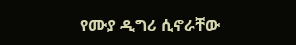የሙያ ዲግሪ ሲኖራቸው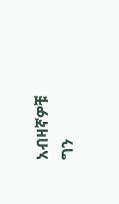አብዛኛዎቹ ግን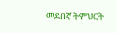መደበኛ ትምህርት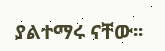ያልተማሩ ናቸው፡፡